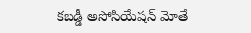కబడ్డీ అసోసియేషన్ మోతే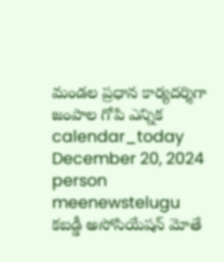మండల ప్రధాన కార్యదర్శిగా జంపాల గోపి ఎన్నిక
calendar_today
December 20, 2024
person
meenewstelugu
కబడ్డీ అసోసియేషన్ మోతే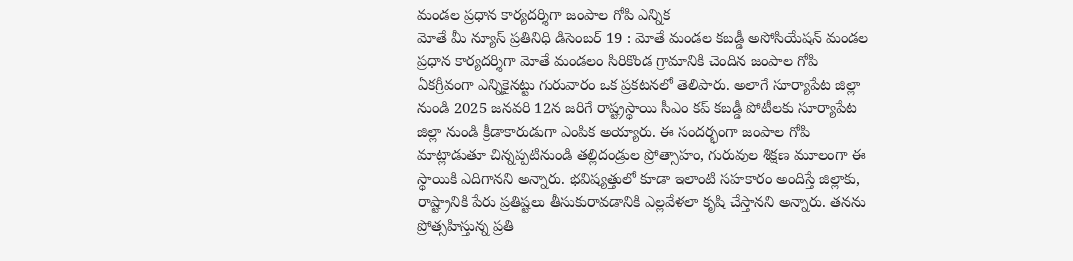మండల ప్రధాన కార్యదర్శిగా జంపాల గోపి ఎన్నిక
మోతే మీ న్యూస్ ప్రతినిధి డిసెంబర్ 19 : మోతే మండల కబడ్డీ అసోసియేషన్ మండల ప్రధాన కార్యదర్శిగా మోతే మండలం సిరికొండ గ్రామానికి చెందిన జంపాల గోపి ఏకగ్రీవంగా ఎన్నికైనట్టు గురువారం ఒక ప్రకటనలో తెలిపారు. అలాగే సూర్యాపేట జిల్లా నుండి 2025 జనవరి 12న జరిగే రాష్ట్రస్థాయి సీఎం కప్ కబడ్డీ పోటీలకు సూర్యాపేట జిల్లా నుండి క్రీడాకారుడుగా ఎంపిక అయ్యారు. ఈ సందర్భంగా జంపాల గోపి మాట్లాడుతూ చిన్నప్పటినుండి తల్లిదండ్రుల ప్రోత్సాహం, గురువుల శిక్షణ మూలంగా ఈ స్థాయికి ఎదిగానని అన్నారు. భవిష్యత్తులో కూడా ఇలాంటి సహకారం అందిస్తే జిల్లాకు, రాష్ట్రానికి పేరు ప్రతిష్టలు తీసుకురావడానికి ఎల్లవేళలా కృషి చేస్తానని అన్నారు. తనను ప్రోత్సహిస్తున్న ప్రతి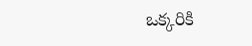ఒక్కరికి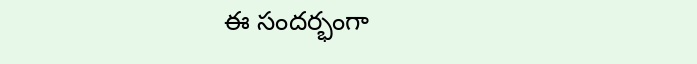ఈ సందర్భంగా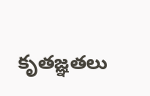కృతజ్ఞతలు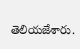తెలియజేశారు.